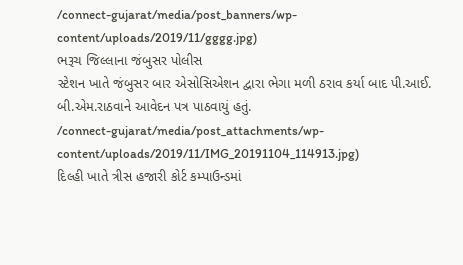/connect-gujarat/media/post_banners/wp-content/uploads/2019/11/gggg.jpg)
ભરૂચ જિલ્લાના જંબુસર પોલીસ
સ્ટેશન ખાતે જંબુસર બાર એસોસિએશન દ્વારા ભેગા મળી ઠરાવ કર્યા બાદ પી.આઈ. બી.એમ.રાઠવાને આવેદન પત્ર પાઠવાયું હતું.
/connect-gujarat/media/post_attachments/wp-content/uploads/2019/11/IMG_20191104_114913.jpg)
દિલ્હી ખાતે ત્રીસ હજારી કોર્ટ કમ્પાઉન્ડમાં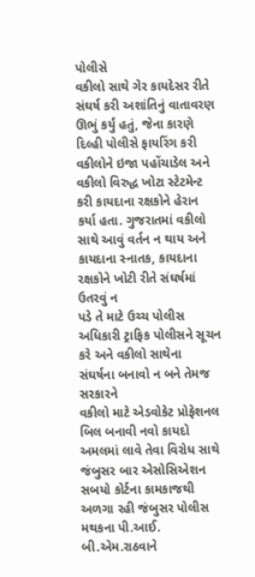પોલીસે
વકીલો સાથે ગેર કાયદેસર રીતે સંઘર્ષ કરી અશાંતિનું વાતાવરણ
ઊભું કર્યું હતું, જેના કારણે
દિલ્હી પોલીસે ફાયરિંગ કરી વકીલોને ઇજા પહોંચાડેલ અને વકીલો વિરુદ્ધ ખોટા સ્ટેટમેન્ટ કરી કાયદાના રક્ષકોને હેરાન
કર્યા હતા. ગુજરાતમાં વકીલો સાથે આવું વર્તન ન થાય અને કાયદાના સ્નાતક, કાયદાના રક્ષકોને ખોટી રીતે સંઘર્ષમાં ઉતરવું ન
પડે તે માટે ઉચ્ચ પોલીસ અધિકારી ટ્રાફિક પોલીસને સૂચન કરે અને વકીલો સાથેના
સંઘર્ષના બનાવો ન બને તેમજ સરકારને
વકીલો માટે એડવોકેટ પ્રોફેશનલ બિલ બનાવી નવો કાયદો અમલમાં લાવે તેવા વિરોધ સાથે જંબુસર બાર એસોસિએશન સબયો કોર્ટના કામકાજથી અળગા રહી જંબુસર પોલીસ મથકના પી.આઈ. બી.એમ.રાઠવાને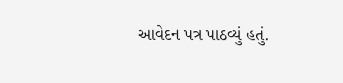આવેદન પત્ર પાઠવ્યું હતું.